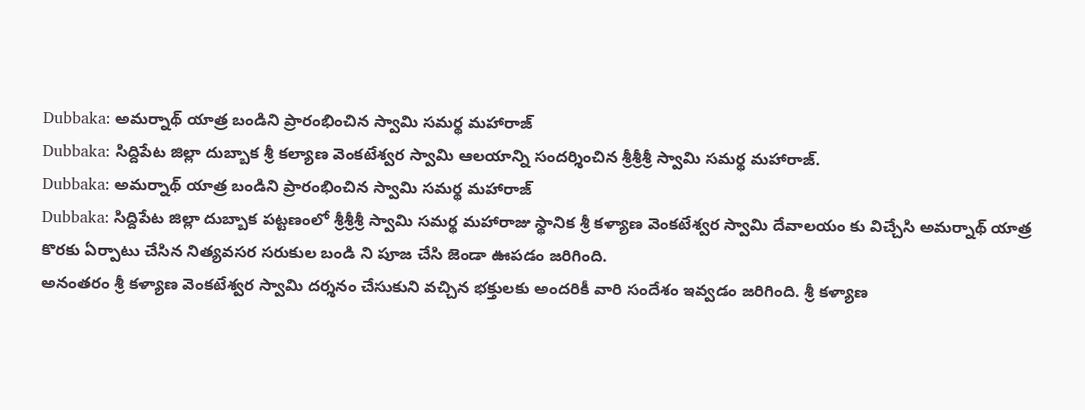Dubbaka: అమర్నాథ్ యాత్ర బండిని ప్రారంభించిన స్వామి సమర్థ మహారాజ్
Dubbaka: సిద్దిపేట జిల్లా దుబ్బాక శ్రీ కల్యాణ వెంకటేశ్వర స్వామి ఆలయాన్ని సందర్శించిన శ్రీశ్రీశ్రీ స్వామి సమర్థ మహారాజ్.
Dubbaka: అమర్నాథ్ యాత్ర బండిని ప్రారంభించిన స్వామి సమర్థ మహారాజ్
Dubbaka: సిద్దిపేట జిల్లా దుబ్బాక పట్టణంలో శ్రీశ్రీశ్రీ స్వామి సమర్థ మహారాజు స్థానిక శ్రీ కళ్యాణ వెంకటేశ్వర స్వామి దేవాలయం కు విచ్చేసి అమర్నాథ్ యాత్ర కొరకు ఏర్పాటు చేసిన నిత్యవసర సరుకుల బండి ని పూజ చేసి జెండా ఊపడం జరిగింది.
అనంతరం శ్రీ కళ్యాణ వెంకటేశ్వర స్వామి దర్శనం చేసుకుని వచ్చిన భక్తులకు అందరికీ వారి సందేశం ఇవ్వడం జరిగింది. శ్రీ కళ్యాణ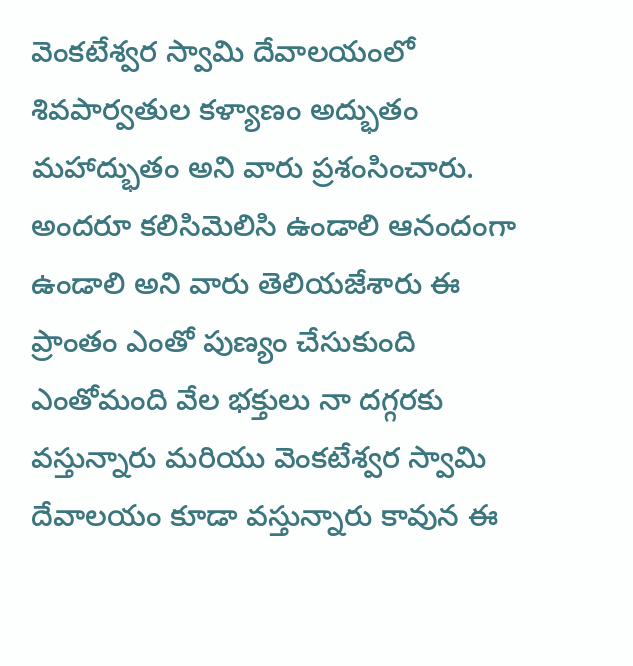వెంకటేశ్వర స్వామి దేవాలయంలో శివపార్వతుల కళ్యాణం అద్భుతం మహాద్భుతం అని వారు ప్రశంసించారు.
అందరూ కలిసిమెలిసి ఉండాలి ఆనందంగా ఉండాలి అని వారు తెలియజేశారు ఈ ప్రాంతం ఎంతో పుణ్యం చేసుకుంది ఎంతోమంది వేల భక్తులు నా దగ్గరకు వస్తున్నారు మరియు వెంకటేశ్వర స్వామి దేవాలయం కూడా వస్తున్నారు కావున ఈ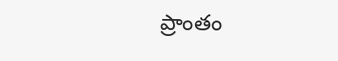ప్రాంతం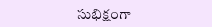సుభిక్షంగా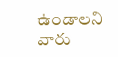ఉండాలని వారు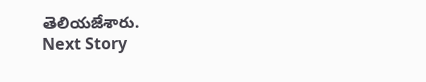తెలియజేశారు.
Next Story